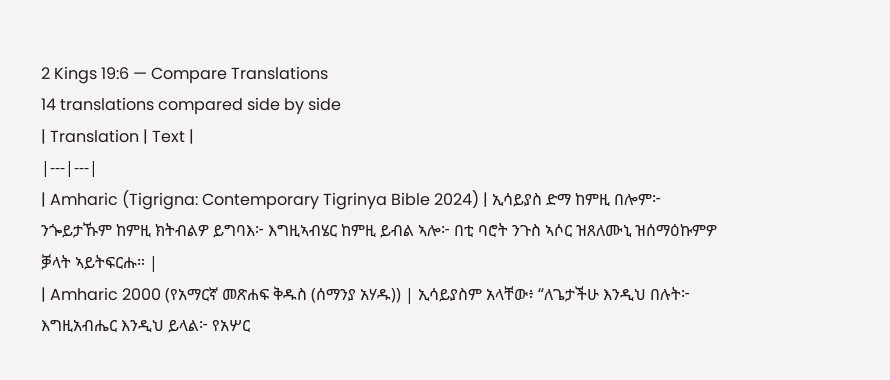2 Kings 19:6 — Compare Translations
14 translations compared side by side
| Translation | Text |
|---|---|
| Amharic (Tigrigna: Contemporary Tigrinya Bible 2024) | ኢሳይያስ ድማ ከምዚ በሎም፦ ንጐይታኹም ከምዚ ክትብልዎ ይግባእ፦ እግዚኣብሄር ከምዚ ይብል ኣሎ፦ በቲ ባሮት ንጉስ ኣሶር ዝጸለሙኒ ዝሰማዕኩምዎ ቓላት ኣይትፍርሑ። |
| Amharic 2000 (የአማርኛ መጽሐፍ ቅዱስ (ሰማንያ አሃዱ)) | ኢሳይያስም አላቸው፥ “ለጌታችሁ እንዲህ በሉት፦ እግዚአብሔር እንዲህ ይላል፦ የአሦር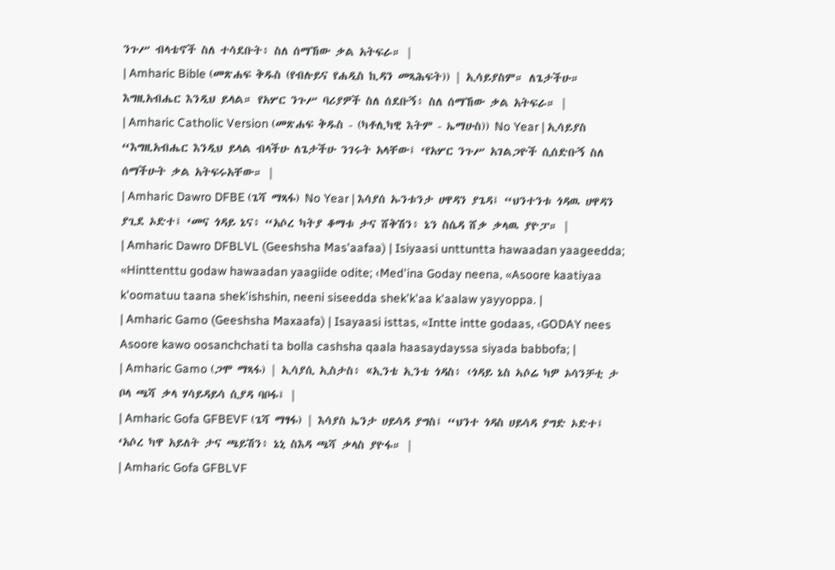ንጉሥ ብላቴኖች ስለ ተሳደቡት፥ ስለ ሰማኸው ቃል አትፍራ። |
| Amharic Bible (መጽሐፍ ቅዱስ (የብሉይና የሐዲስ ኪዳን መጻሕፍት)) | ኢሳይያስም። ለጌታችሁ። እግዚአብሔር እንዲህ ይላል። የአሦር ንጉሥ ባሪያዎች ስለ ሰደቡኝ፥ ስለ ሰማኸው ቃል አትፍራ። |
| Amharic Catholic Version (መጽሐፍ ቅዱስ - (ካቶሊካዊ እትም - ኤማሁስ)) No Year | ኢሳይያስ “እግዚአብሔር እንዲህ ይላል ብላችሁ ለጌታችሁ ንገሩት አላቸው፤ ‘የአሦር ንጉሥ አገልጋዮች ሲሰድቡኝ ስለ ሰማችሁት ቃል አትፍሩአቸው። |
| Amharic Dawro DFBE (ጌሻ ማጻፋ) No Year | እሳያሰ ኡንቱንታ ሀዋዳን ያጌዳ፤ “ህንተንቱ ጎዳዉ ሀዋዳን ያጊደ ኦድተ፤ ‘መና ጎዳይ ኔና፥ “አሶረ ካትያ ቆማቱ ታና ሸቅሽን፥ ኔን ስሴዳ ሸቃ ቃላዉ ያዮፓ። |
| Amharic Dawro DFBLVL (Geeshsha Mas'aafaa) | Isiyaasi unttuntta hawaadan yaageedda; «Hinttenttu godaw hawaadan yaagiide odite; ‹Med'ina Goday neena, «Asoore kaatiyaa k'oomatuu taana shek'ishshin, neeni siseedda shek'k'aa k'aalaw yayyoppa. |
| Amharic Gamo (Geeshsha Maxaafa) | Isayaasi isttas, «Intte intte godaas, ‹GODAY nees Asoore kawo oosanchchati ta bolla cashsha qaala haasaydayssa siyada babbofa; |
| Amharic Gamo (ጋሞ ማጻፋ) | ኢሳያሲ ኢስታስ፥ «ኢንቴ ኢንቴ ጎዳስ፥ ‹ጎዳይ ኔስ ኣሶሬ ካዎ ኦሳንቻቲ ታ ቦላ ጫሻ ቃላ ሃሳይዳይሳ ሲያዳ ባቦፋ፤ |
| Amharic Gofa GFBEVF (ጌሻ ማፃፋ) | እሳያስ ኤንታ ሀይሳዳ ያግስ፤ “ህንተ ጎዳስ ሀይሳዳ ያግድ ኦድተ፤ ‘አሶረ ካዋ አይለት ታና ጫይሽን፥ ኔኒ ስእዳ ጫሻ ቃላስ ያዮፋ። |
| Amharic Gofa GFBLVF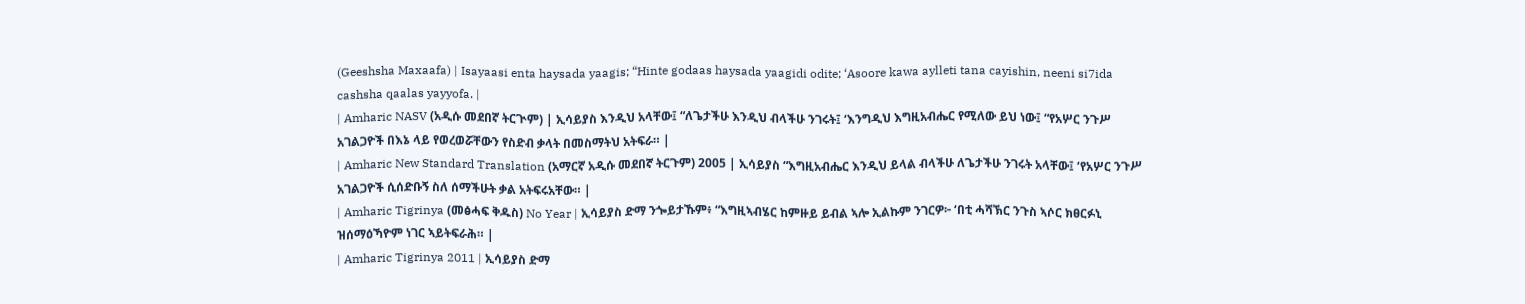(Geeshsha Maxaafa) | Isayaasi enta haysada yaagis; “Hinte godaas haysada yaagidi odite; ‘Asoore kawa aylleti tana cayishin, neeni si7ida cashsha qaalas yayyofa. |
| Amharic NASV (አዲሱ መደበኛ ትርጒም) | ኢሳይያስ እንዲህ አላቸው፤ “ለጌታችሁ እንዲህ ብላችሁ ንገሩት፤ ‘እንግዲህ እግዚአብሔር የሚለው ይህ ነው፤ “የአሦር ንጉሥ አገልጋዮች በእኔ ላይ የወረወሯቸውን የስድብ ቃላት በመስማትህ አትፍራ። |
| Amharic New Standard Translation (አማርኛ አዲሱ መደበኛ ትርጉም) 2005 | ኢሳይያስ “እግዚአብሔር እንዲህ ይላል ብላችሁ ለጌታችሁ ንገሩት አላቸው፤ ‘የአሦር ንጉሥ አገልጋዮች ሲሰድቡኝ ስለ ሰማችሁት ቃል አትፍሩአቸው። |
| Amharic Tigrinya (መፅሓፍ ቅዱስ) No Year | ኢሳይያስ ድማ ንጐይታኹም፥ “እግዚኣብሄር ከምዙይ ይብል ኣሎ ኢልኩም ንገርዎ፦ ‘በቲ ሓሻኽር ንጉስ ኣሶር ክፀርፉኒ ዝሰማዕኻዮም ነገር ኣይትፍራሕ። |
| Amharic Tigrinya 2011 | ኢሳይያስ ድማ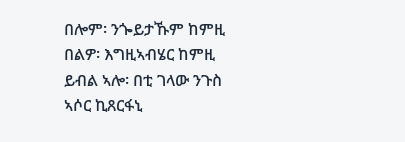በሎም፡ ንጐይታኹም ከምዚ በልዎ፡ እግዚኣብሄር ከምዚ ይብል ኣሎ፡ በቲ ገላው ንጉስ ኣሶር ኪጸርፋኒ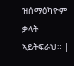ዝሰማዕካዮም ቃላት ኣይትፍራህ። |